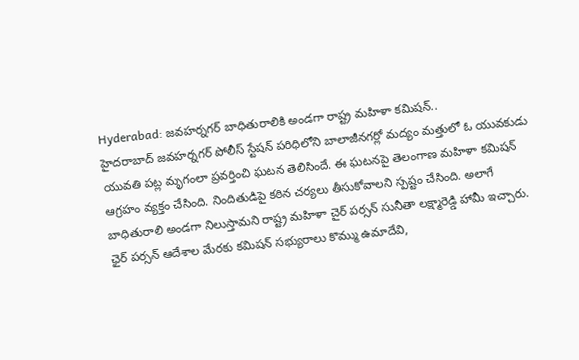Hyderabad: జవహర్నగర్ బాధితురాలికి అండగా రాష్ట్ర మహిళా కమిషన్..
హైదరాబాద్ జవహర్నగర్ పోలీస్ స్టేషన్ పరిధిలోని బాలాజీనగర్లో మద్యం మత్తులో ఓ యువకుడు యువతి పట్ల మృగంలా ప్రవర్తించి ఘటన తెలిసిందే. ఈ ఘటనపై తెలంగాణ మహిళా కమిషన్ ఆగ్రహం వ్యక్తం చేసింది. నిందితుడిపై కఠిన చర్యలు తీసుకోవాలని స్పష్టం చేసింది. అలాగే బాధితురాలి అండగా నిలుస్తామని రాష్ట్ర మహిళా చైర్ పర్సన్ సునీతా లక్ష్మారెడ్డి హామీ ఇచ్చారు. ఛైర్ పర్సన్ ఆదేశాల మేరకు కమిషన్ సభ్యురాలు కొమ్ము ఉమాదేవి,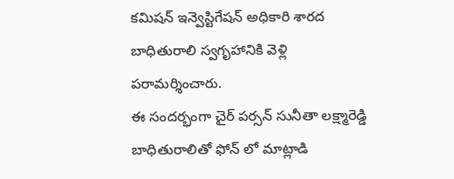కమిషన్ ఇన్వెస్టిగేషన్ అధికారి శారద బాధితురాలి స్వగృహానికి వెళ్లి పరామర్శించారు.
ఈ సందర్భంగా చైర్ పర్సన్ సునీతా లక్ష్మారెడ్డి బాధితురాలితో ఫోన్ లో మాట్లాడి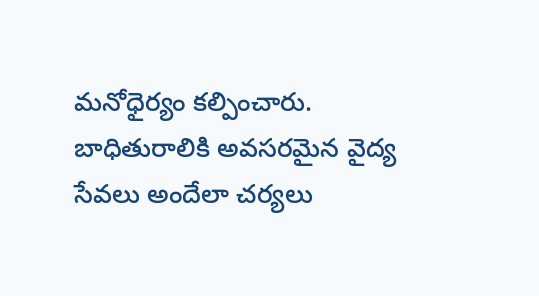మనోధైర్యం కల్పించారు. బాధితురాలికి అవసరమైన వైద్య సేవలు అందేలా చర్యలు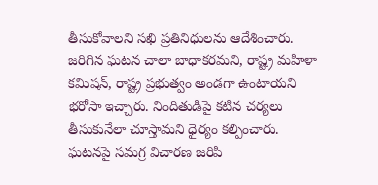తీసుకోవాలని సఖి ప్రతినిధులను ఆదేశించారు. జరిగిన ఘటన చాలా బాధాకరమని, రాష్ట్ర మహిళా కమిషన్, రాష్ట్ర ప్రభుత్వం అండగా ఉంటాయని భరోసా ఇచ్చారు. నిందితుడిపై కటిన చర్యలు తీసుకునేలా చూస్తామని ధైర్యం కల్పించారు. ఘటనపై సమగ్ర విచారణ జరిపి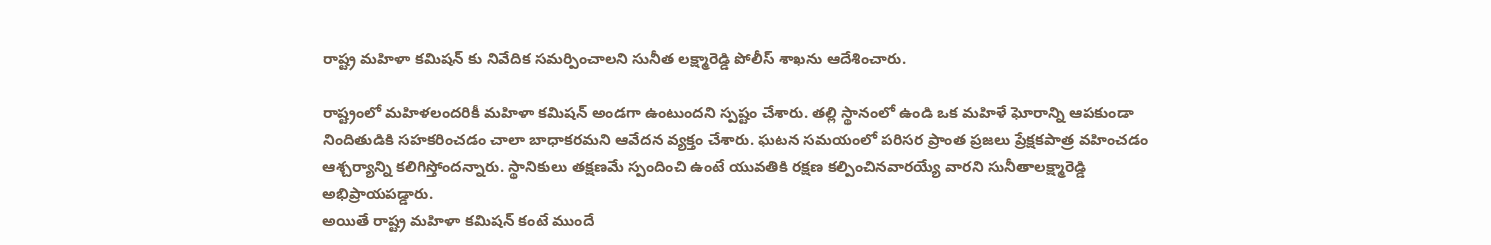రాష్ట్ర మహిళా కమిషన్ కు నివేదిక సమర్పించాలని సునీత లక్ష్మారెడ్డి పోలీస్ శాఖను ఆదేశించారు.

రాష్ట్రంలో మహిళలందరికీ మహిళా కమిషన్ అండగా ఉంటుందని స్పష్టం చేశారు. తల్లి స్థానంలో ఉండి ఒక మహిళే ఘోరాన్ని ఆపకుండా నిందితుడికి సహకరించడం చాలా బాధాకరమని ఆవేదన వ్యక్తం చేశారు. ఘటన సమయంలో పరిసర ప్రాంత ప్రజలు ప్రేక్షకపాత్ర వహించడం ఆశ్చర్యాన్ని కలిగిస్తోందన్నారు. స్థానికులు తక్షణమే స్పందించి ఉంటే యువతికి రక్షణ కల్పించినవారయ్యే వారని సునీతాలక్ష్మారెడ్డి అభిప్రాయపడ్డారు.
అయితే రాష్ట్ర మహిళా కమిషన్ కంటే ముందే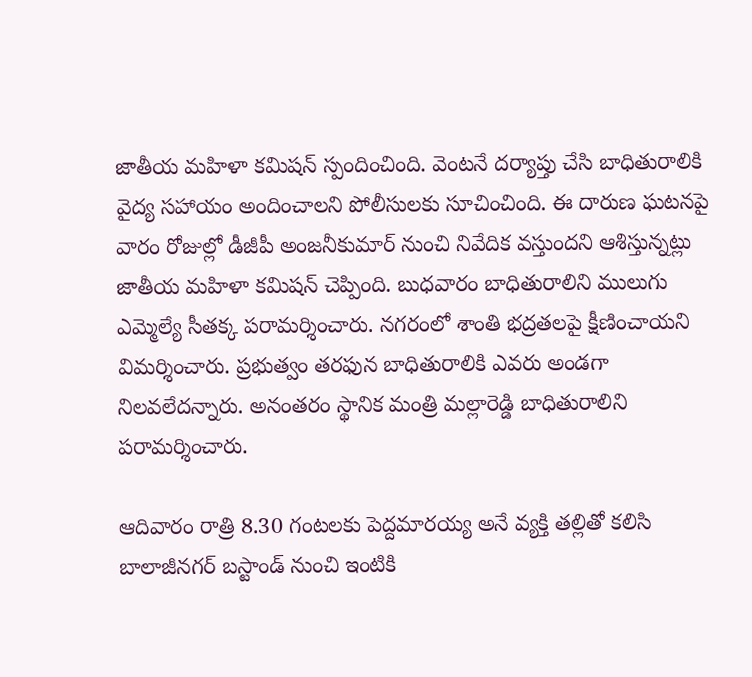జాతీయ మహిళా కమిషన్ స్పందించింది. వెంటనే దర్యాప్తు చేసి బాధితురాలికి వైద్య సహాయం అందించాలని పోలీసులకు సూచించింది. ఈ దారుణ ఘటనపై వారం రోజుల్లో డీజీపీ అంజనీకుమార్ నుంచి నివేదిక వస్తుందని ఆశిస్తున్నట్లు జాతీయ మహిళా కమిషన్ చెప్పింది. బుధవారం బాధితురాలిని ములుగు ఎమ్మెల్యే సీతక్క పరామర్శించారు. నగరంలో శాంతి భద్రతలపై క్షీణించాయని విమర్శించారు. ప్రభుత్వం తరఫున బాధితురాలికి ఎవరు అండగా నిలవలేదన్నారు. అనంతరం స్థానిక మంత్రి మల్లారెడ్డి బాధితురాలిని పరామర్శించారు.

ఆదివారం రాత్రి 8.30 గంటలకు పెద్దమారయ్య అనే వ్యక్తి తల్లితో కలిసి బాలాజీనగర్ బస్టాండ్ నుంచి ఇంటికి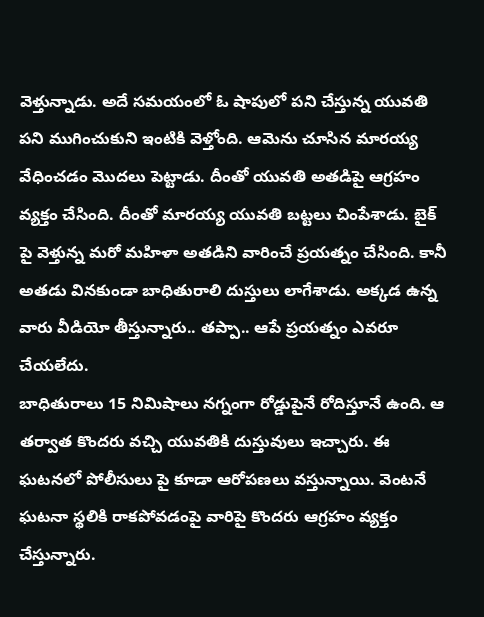వెళ్తున్నాడు. అదే సమయంలో ఓ షాపులో పని చేస్తున్న యువతి పని ముగించుకుని ఇంటికి వెళ్తోంది. ఆమెను చూసిన మారయ్య వేధించడం మొదలు పెట్టాడు. దీంతో యువతి అతడిపై ఆగ్రహం వ్యక్తం చేసింది. దీంతో మారయ్య యువతి బట్టలు చింపేశాడు. బైక్ పై వెళ్తున్న మరో మహిళా అతడిని వారించే ప్రయత్నం చేసింది. కానీ అతడు వినకుండా బాధితురాలి దుస్తులు లాగేశాడు. అక్కడ ఉన్న వారు వీడియో తీస్తున్నారు.. తప్పా.. ఆపే ప్రయత్నం ఎవరూ చేయలేదు.
బాధితురాలు 15 నిమిషాలు నగ్నంగా రోడ్డుపైనే రోదిస్తూనే ఉంది. ఆ తర్వాత కొందరు వచ్చి యువతికి దుస్తువులు ఇచ్చారు. ఈ ఘటనలో పోలీసులు పై కూడా ఆరోపణలు వస్తున్నాయి. వెంటనే ఘటనా స్థలికి రాకపోవడంపై వారిపై కొందరు ఆగ్రహం వ్యక్తం చేస్తున్నారు.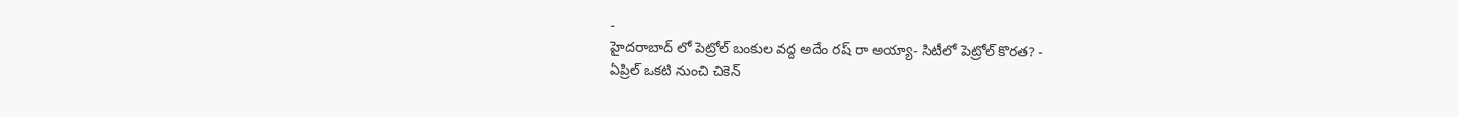-
హైదరాబాద్ లో పెట్రోల్ బంకుల వద్ద అదేం రష్ రా అయ్యా- సిటీలో పెట్రోల్ కొరత? -
ఏప్రిల్ ఒకటి నుంచి చికెన్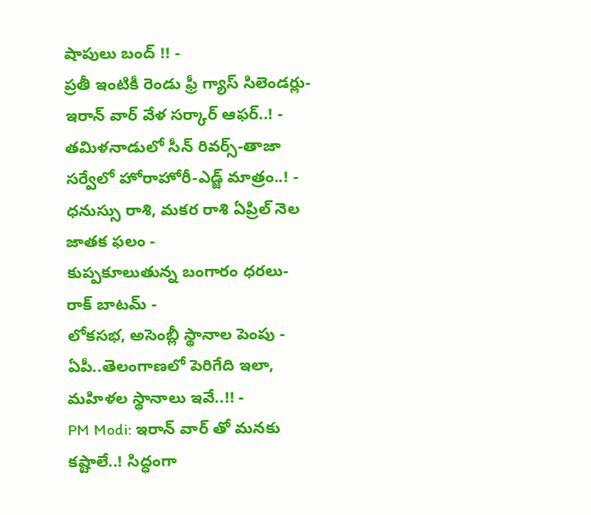షాపులు బంద్ !! -
ప్రతీ ఇంటికీ రెండు ఫ్రీ గ్యాస్ సిలెండర్లు-ఇరాన్ వార్ వేళ సర్కార్ ఆఫర్..! -
తమిళనాడులో సీన్ రివర్స్-తాజా సర్వేలో హోరాహోరీ-ఎడ్జ్ మాత్రం..! -
ధనుస్సు రాశి, మకర రాశి ఏప్రిల్ నెల జాతక ఫలం -
కుప్పకూలుతున్న బంగారం ధరలు- రాక్ బాటమ్ -
లోకసభ, అసెంబ్లీ స్థానాల పెంపు - ఏపీ..తెలంగాణలో పెరిగేది ఇలా, మహిళల స్థానాలు ఇవే..!! -
PM Modi: ఇరాన్ వార్ తో మనకు కష్టాలే..! సిద్ధంగా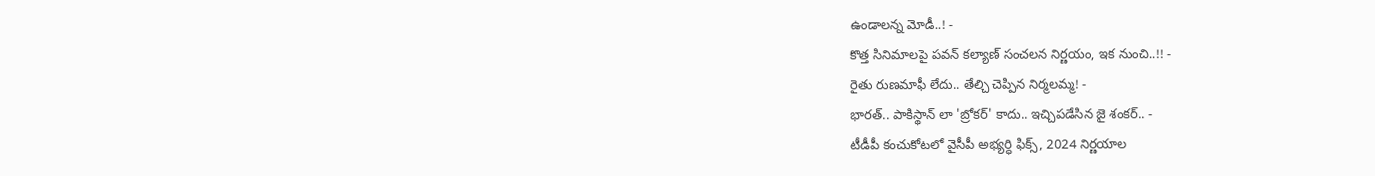ఉండాలన్న మోడీ..! -
కొత్త సినిమాలపై పవన్ కల్యాణ్ సంచలన నిర్ణయం, ఇక నుంచి..!! -
రైతు రుణమాఫీ లేదు.. తేల్చి చెప్పిన నిర్మలమ్మ! -
భారత్.. పాకిస్థాన్ లా 'బ్రోకర్' కాదు.. ఇచ్చిపడేసిన జై శంకర్.. -
టీడీపీ కంచుకోటలో వైసీపీ అభ్యర్ధి ఫిక్స్, 2024 నిర్ణయాల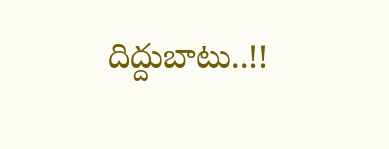దిద్దుబాటు..!!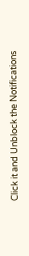Click it and Unblock the Notifications